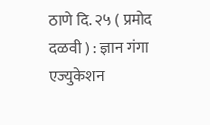ठाणे दि. २५ ( प्रमोद दळवी ) : ज्ञान गंगा एज्युकेशन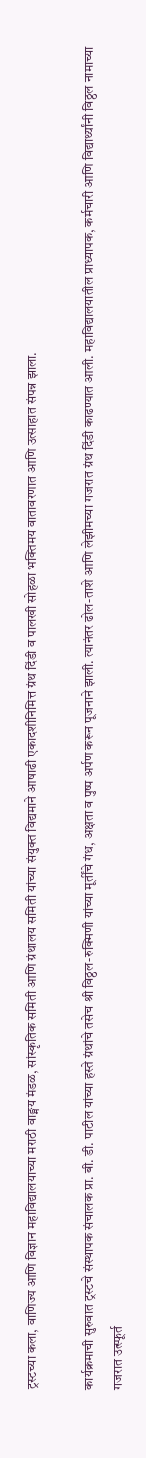ट्रस्टच्या कला, वाणिज्य आणि विज्ञान महाविद्यालयाच्या मराठी वाङ्मय मंडळ, सांस्कृतिक समिती आणि ग्रंथालय समिती यांच्या संयुक्त विद्यमाने आषाढी एकादशीनिमित्त ग्रंथ दिंडी व पालखी सोहळा भक्तिमय वातावरणात आणि उत्साहात संपन्न झाला.

कार्यक्रमाची सुरुवात ट्रस्टचे संस्थापक संचालक प्रा. बी. डी. पाटील यांच्या हस्ते ग्रंथांचे तसेच श्री विठ्ठल-रुक्मिणी यांच्या मूर्तींचे गंध, अक्षता व पुष्प अर्पण करून पूजनाने झाली. त्यानंतर ढोल-ताशे आणि लेझीमच्या गजरात ग्रंथ दिंडी काढण्यात आली. महाविद्यालयातील प्राध्यापक, कर्मचारी आणि विद्यार्थ्यांनी विठ्ठल नामाच्या गजरात उत्स्फूर्त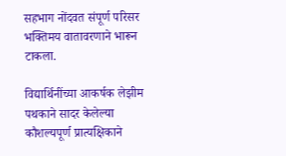सहभाग नोंदवत संपूर्ण परिसर भक्तिमय वातावरणाने भारून टाकला.

विद्यार्थिनींच्या आकर्षक लेझीम पथकाने सादर केलेल्या कौशल्यपूर्ण प्रात्यक्षिकाने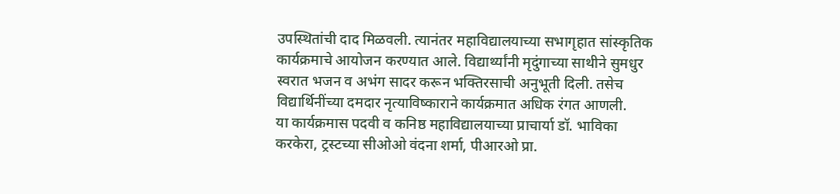उपस्थितांची दाद मिळवली. त्यानंतर महाविद्यालयाच्या सभागृहात सांस्कृतिक कार्यक्रमाचे आयोजन करण्यात आले. विद्यार्थ्यांनी मृदुंगाच्या साथीने सुमधुर स्वरात भजन व अभंग सादर करून भक्तिरसाची अनुभूती दिली. तसेच विद्यार्थिनींच्या दमदार नृत्याविष्काराने कार्यक्रमात अधिक रंगत आणली.
या कार्यक्रमास पदवी व कनिष्ठ महाविद्यालयाच्या प्राचार्या डॉ. भाविका करकेरा, ट्रस्टच्या सीओओ वंदना शर्मा, पीआरओ प्रा.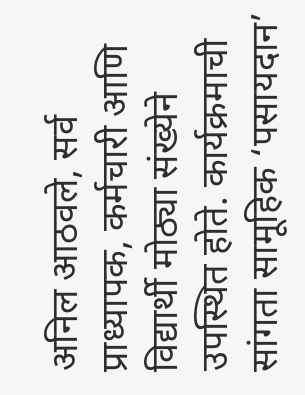अनिल आठवले, सर्व प्राध्यापक, कर्मचारी आणि विद्यार्थी मोठ्या संख्येने उपस्थित होते. कार्यक्रमाची सांगता सामूहिक ‘पसायदान’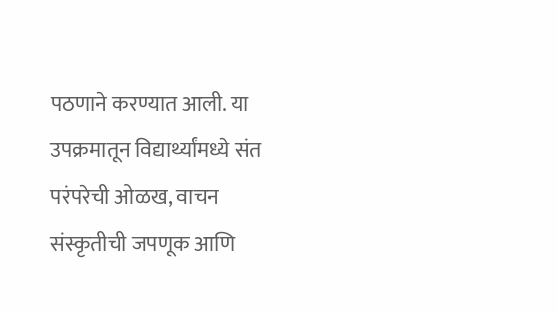पठणाने करण्यात आली. या उपक्रमातून विद्यार्थ्यांमध्ये संत परंपरेची ओळख, वाचन संस्कृतीची जपणूक आणि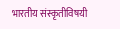भारतीय संस्कृतीविषयी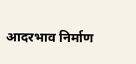आदरभाव निर्माण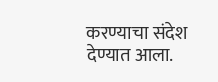करण्याचा संदेश देण्यात आला.